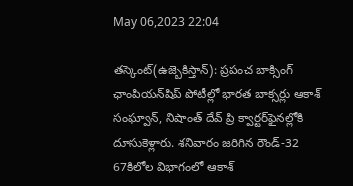May 06,2023 22:04

తస్కెంట్‌(ఉజ్బెకిస్తాన్‌): ప్రపంచ బాక్సింగ్‌ ఛాంపియన్‌షిప్‌ పోటీల్లో భారత బాక్సర్లు ఆకాశ్‌ సంఘ్వాన్‌, నిషాంత్‌ దేవ్‌ ప్రి క్వార్టర్‌ఫైనల్లోకి దూసుకెళ్లారు. శనివారం జరిగిన రౌండ్‌-32 67కిలోల విభాగంలో ఆకాశ్‌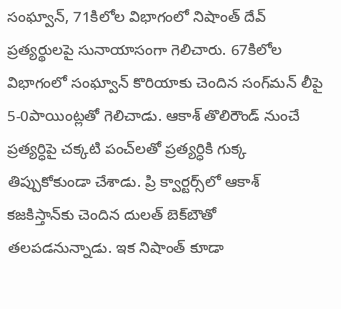సంఘ్వాన్‌, 71కిలోల విభాగంలో నిషాంత్‌ దేవ్‌ ప్రత్యర్థులపై సునాయాసంగా గెలిచారు. 67కిలోల విభాగంలో సంఘ్వాన్‌ కొరియాకు చెందిన సంగ్‌మన్‌ లీపై 5-0పాయింట్లతో గెలిచాడు. ఆకాశ్‌ తొలిరౌండ్‌ నుంచే ప్రత్యర్ధిపై చక్కటి పంచ్‌లతో ప్రత్యర్ధికి గుక్క తిప్పుకోకుండా చేశాడు. ప్రి క్వార్టర్స్‌లో ఆకాశ్‌ కజకిస్తాన్‌కు చెందిన దులత్‌ బెక్‌బౌతో తలపడనున్నాడు. ఇక నిషాంత్‌ కూడా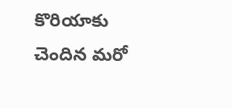కొరియాకు చెందిన మరో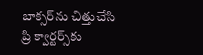బాక్సర్‌ను చిత్తుచేసి ప్రి క్వార్టర్స్‌కు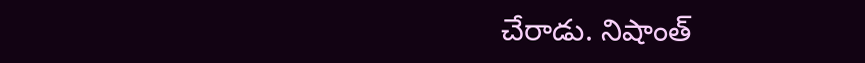చేరాడు. నిషాంత్‌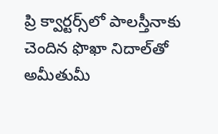ప్రి క్వార్టర్స్‌లో పాలస్తీనాకు చెందిన ఫొఖా నిదాల్‌తో అమీతుమీ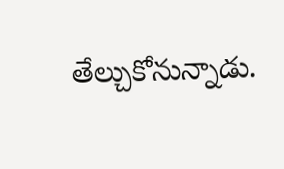తేల్చుకోనున్నాడు.